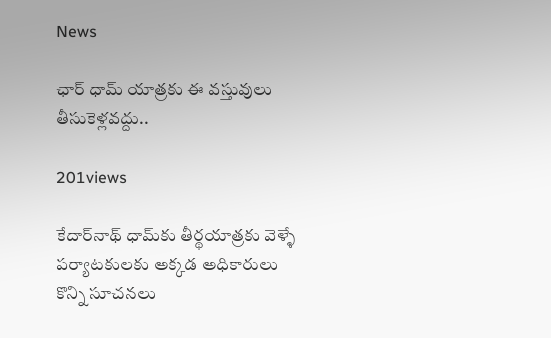News

ఛార్ ధామ్ యాత్రకు ఈ వస్తువులు తీసుకెళ్లవద్దు..

201views

కేదార్‌నాథ్ ధామ్‌కు తీర్థయాత్రకు వెళ్ళే పర్యాటకులకు అక్కడ అధికారులు కొన్ని సూచనలు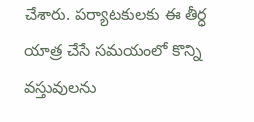చేశారు. పర్యాటకులకు ఈ తీర్ధ యాత్ర చేసే సమయంలో కొన్ని వస్తువులను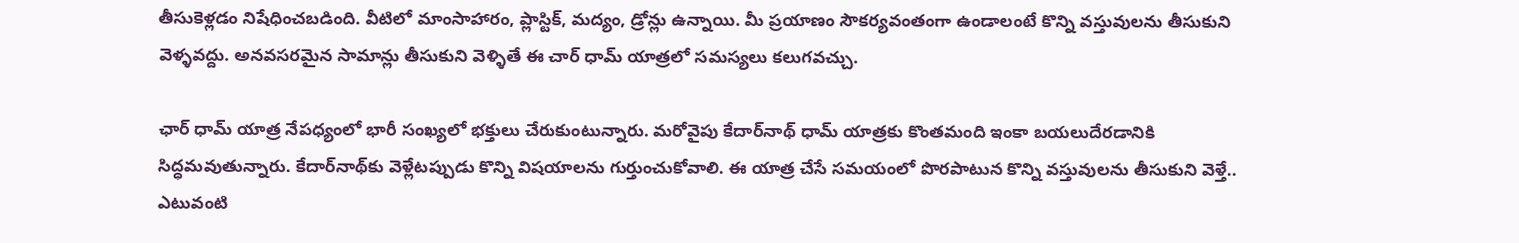తీసుకెళ్లడం నిషేధించబడింది. వీటిలో మాంసాహారం, ప్లాస్టిక్, మద్యం, డ్రోన్లు ఉన్నాయి. మీ ప్రయాణం సౌకర్యవంతంగా ఉండాలంటే కొన్ని వస్తువులను తీసుకుని వెళ్ళవద్దు. అనవసరమైన సామాన్లు తీసుకుని వెళ్ళితే ఈ చార్ ధామ్ యాత్రలో సమస్యలు కలుగవచ్చు.

ఛార్ ధామ్ యాత్ర నేపధ్యంలో భారీ సంఖ్యలో భక్తులు చేరుకుంటున్నారు. మరోవైపు కేదార్‌నాథ్ ధామ్‌ యాత్రకు కొంతమంది ఇంకా బయలుదేరడానికి సిద్ధమవుతున్నారు. కేదార్‌నాథ్‌కు వెళ్లేటప్పుడు కొన్ని విషయాలను గుర్తుంచుకోవాలి. ఈ యాత్ర చేసే సమయంలో పొరపాటున కొన్ని వస్తువులను తీసుకుని వెళ్తే.. ఎటువంటి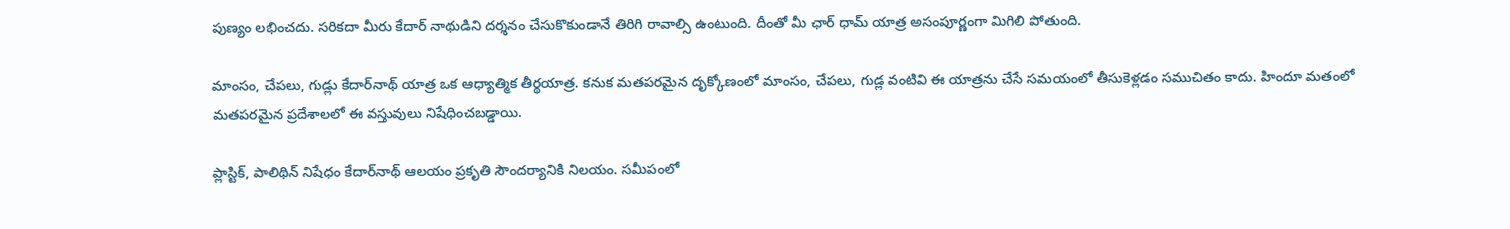పుణ్యం లభించదు. సరికదా మీరు కేదార్ నాథుడిని దర్శనం చేసుకొకుండానే తిరిగి రావాల్సి ఉంటుంది. దీంతో మీ ఛార్ ధామ్ యాత్ర అసంపూర్ణంగా మిగిలి పోతుంది.

మాంసం, చేపలు, గుడ్లు కేదార్‌నాథ్ యాత్ర ఒక ఆధ్యాత్మిక తీర్థయాత్ర. కనుక మతపరమైన దృక్కోణంలో మాంసం, చేపలు, గుడ్ల వంటివి ఈ యాత్రను చేసే సమయంలో తీసుకెళ్లడం సముచితం కాదు. హిందూ మతంలో మతపరమైన ప్రదేశాలలో ఈ వస్తువులు నిషేధించబడ్డాయి.

ప్లాస్టిక్, పాలిథిన్ నిషేధం కేదార్‌నాథ్ ఆలయం ప్రకృతి సౌందర్యానికి నిలయం. సమీపంలో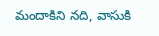మందాకిని నది, వాసుకి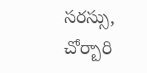సరస్సు, చోర్బారి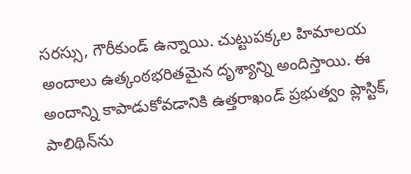సరస్సు, గౌరీకుండ్ ఉన్నాయి. చుట్టుపక్కల హిమాలయ అందాలు ఉత్కంఠభరితమైన దృశ్యాన్ని అందిస్తాయి. ఈ అందాన్ని కాపాడుకోవడానికి ఉత్తరాఖండ్ ప్రభుత్వం ప్లాస్టిక్, పాలిథిన్‌ను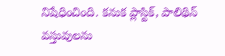నిషేధించింది. కనుక ప్లాస్టిక్, పాలిథిన్ వస్తువులను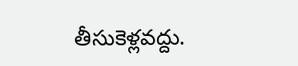తీసుకెళ్లవద్దు.